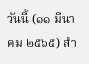วันนี้ (๑๑ มีนาคม ๒๕๖๕) สำ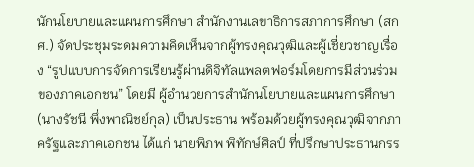นักนโยบายและแผนการศึกษา สำนักงานเลขาธิการสภาการศึกษา (สกศ.) จัดประชุมระดมความคิดเห็นจากผู้ทรงคุณวุฒิและผู้เชี่ยวชาญเรื่อง “รูปแบบการจัดการเรียนรู้ผ่านดิจิทัลแพลตฟอร์มโดยการมีส่วนร่วมของภาคเอกชน” โดยมี ผู้อำนวยการสำนักนโยบายและแผนการศึกษา (นางรัชนี พึ่งพาณิชย์กุล) เป็นประธาน พร้อมด้วยผู้ทรงคุณวุฒิจากภาครัฐและภาคเอกชน ได้แก่ นายพิภพ พิทักษ์ศิลป์ ที่ปรึกษาประธานกรร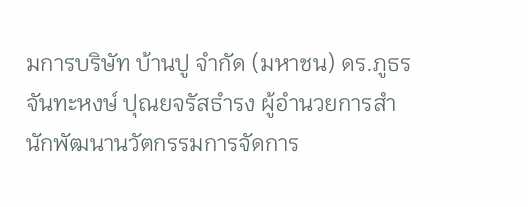มการบริษัท บ้านปู จำกัด (มหาชน) ดร.ภูธร จันทะหงษ์ ปุณยจรัสธำรง ผู้อำนวยการสำนักพัฒนานวัตกรรมการจัดการ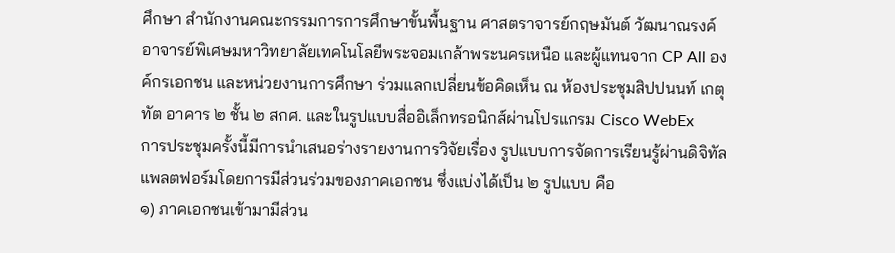ศึกษา สำนักงานคณะกรรมการการศึกษาขั้นพื้นฐาน ศาสตราจารย์กฤษมันต์ วัฒนาณรงค์ อาจารย์พิเศษมหาวิทยาลัยเทคโนโลยีพระจอมเกล้าพระนครเหนือ และผู้แทนจาก CP All องค์กรเอกชน และหน่วยงานการศึกษา ร่วมแลกเปลี่ยนข้อคิดเห็น ณ ห้องประชุมสิปปนนท์ เกตุทัต อาคาร ๒ ชั้น ๒ สกศ. และในรูปแบบสื่ออิเล็กทรอนิกส์ผ่านโปรแกรม Cisco WebEx
การประชุมครั้งนี้มีการนำเสนอร่างรายงานการวิจัยเรื่อง รูปแบบการจัดการเรียนรู้ผ่านดิจิทัลแพลตฟอร์มโดยการมีส่วนร่วมของภาคเอกชน ซึ่งแบ่งได้เป็น ๒ รูปแบบ คือ
๑) ภาคเอกชนเข้ามามีส่วน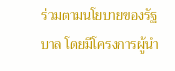ร่วมตามนโยบายของรัฐบาล โดยมีโครงการผู้นำ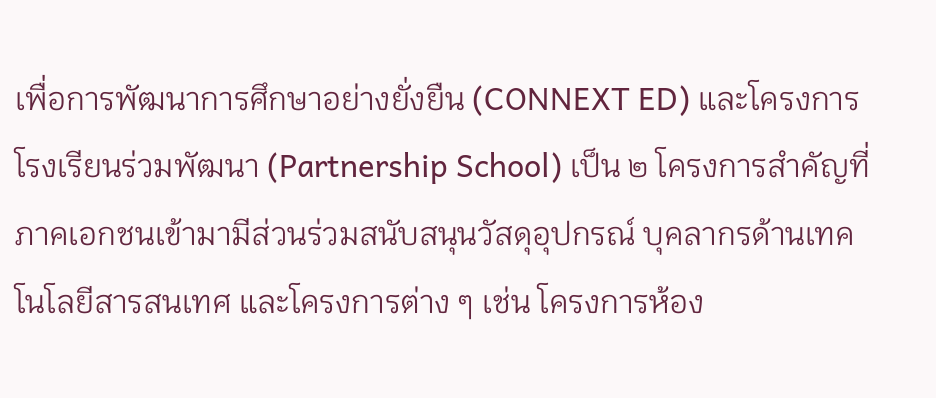เพื่อการพัฒนาการศึกษาอย่างยั่งยืน (CONNEXT ED) และโครงการโรงเรียนร่วมพัฒนา (Partnership School) เป็น ๒ โครงการสำคัญที่ภาคเอกชนเข้ามามีส่วนร่วมสนับสนุนวัสดุอุปกรณ์ บุคลากรด้านเทคโนโลยีสารสนเทศ และโครงการต่าง ๆ เช่น โครงการห้อง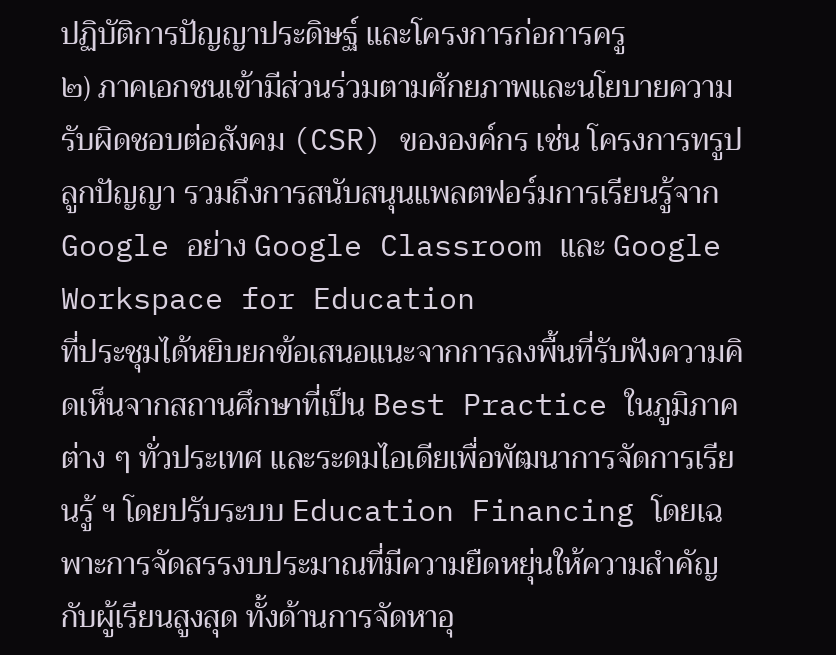ปฏิบัติการปัญญาประดิษฐ์ และโครงการก่อการครู
๒) ภาคเอกชนเข้ามีส่วนร่วมตามศักยภาพและนโยบายความรับผิดชอบต่อสังคม (CSR) ขององค์กร เช่น โครงการทรูปลูกปัญญา รวมถึงการสนับสนุนแพลตฟอร์มการเรียนรู้จาก Google อย่าง Google Classroom และ Google Workspace for Education
ที่ประชุมได้หยิบยกข้อเสนอแนะจากการลงพื้นที่รับฟังความคิดเห็นจากสถานศึกษาที่เป็น Best Practice ในภูมิภาคต่าง ๆ ทั่วประเทศ และระดมไอเดียเพื่อพัฒนาการจัดการเรียนรู้ ฯ โดยปรับระบบ Education Financing โดยเฉพาะการจัดสรรงบประมาณที่มีความยืดหยุ่นให้ความสำคัญกับผู้เรียนสูงสุด ทั้งด้านการจัดหาอุ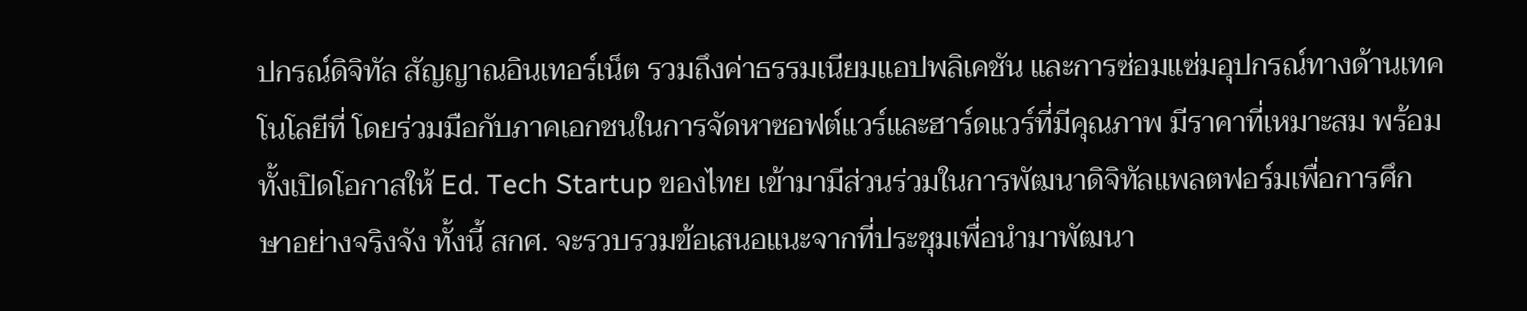ปกรณ์ดิจิทัล สัญญาณอินเทอร์เน็ต รวมถึงค่าธรรมเนียมแอปพลิเคชัน และการซ่อมแซ่มอุปกรณ์ทางด้านเทคโนโลยีที่ โดยร่วมมือกับภาคเอกชนในการจัดหาซอฟต์แวร์และฮาร์ดแวร์ที่มีคุณภาพ มีราคาที่เหมาะสม พร้อมทั้งเปิดโอกาสให้ Ed. Tech Startup ของไทย เข้ามามีส่วนร่วมในการพัฒนาดิจิทัลแพลตฟอร์มเพื่อการศึกษาอย่างจริงจัง ทั้งนี้ สกศ. จะรวบรวมข้อเสนอแนะจากที่ประชุมเพื่อนำมาพัฒนา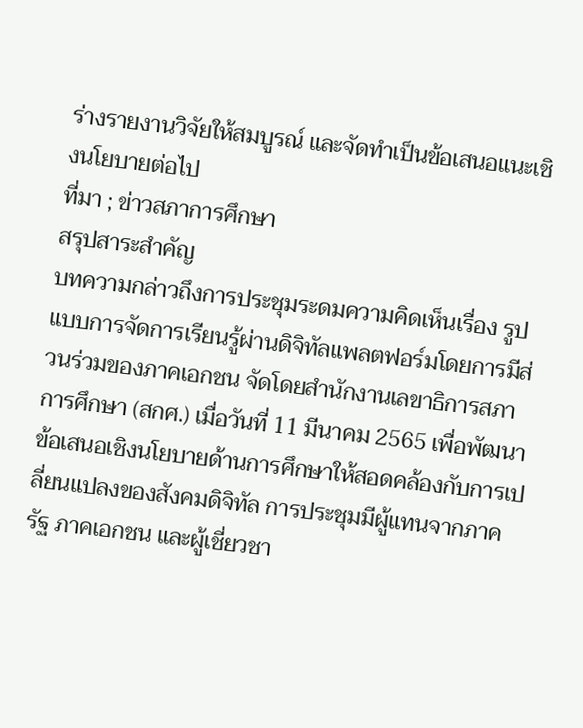ร่างรายงานวิจัยให้สมบูรณ์ และจัดทำเป็นข้อเสนอแนะเชิงนโยบายต่อไป
ที่มา ; ข่าวสภาการศึกษา
สรุปสาระสำคัญ
บทความกล่าวถึงการประชุมระดมความคิดเห็นเรื่อง รูปแบบการจัดการเรียนรู้ผ่านดิจิทัลแพลตฟอร์มโดยการมีส่วนร่วมของภาคเอกชน จัดโดยสำนักงานเลขาธิการสภาการศึกษา (สกศ.) เมื่อวันที่ 11 มีนาคม 2565 เพื่อพัฒนาข้อเสนอเชิงนโยบายด้านการศึกษาให้สอดคล้องกับการเปลี่ยนแปลงของสังคมดิจิทัล การประชุมมีผู้แทนจากภาครัฐ ภาคเอกชน และผู้เชี่ยวชา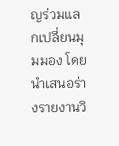ญร่วมแลกเปลี่ยนมุมมอง โดยนำเสนอร่างรายงานวิ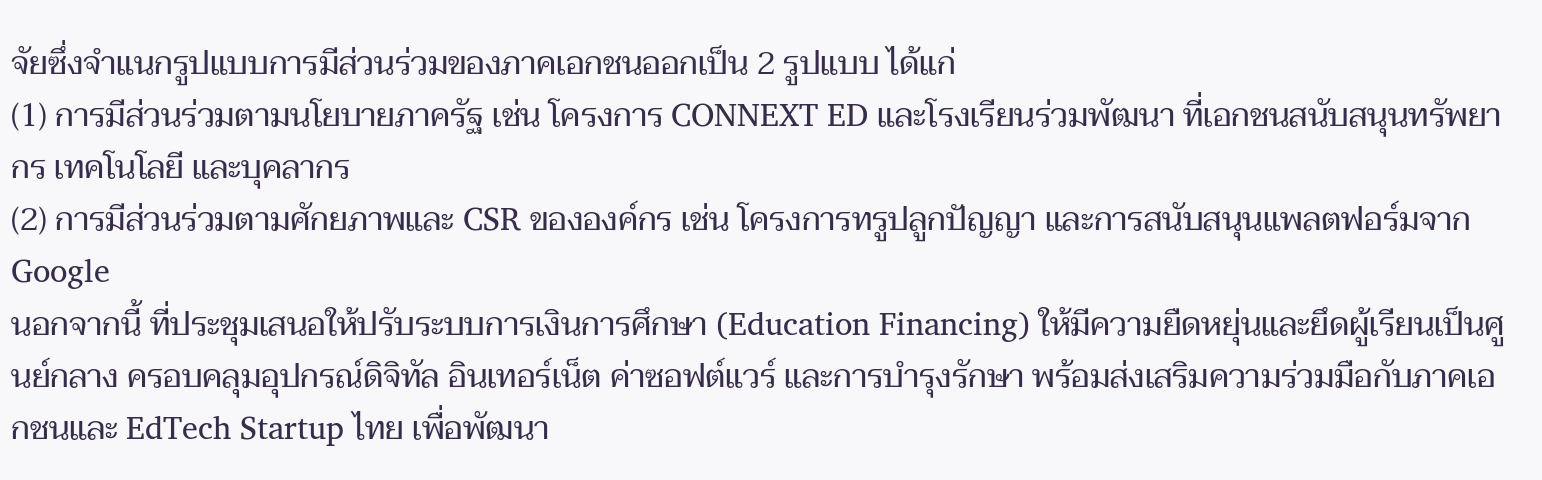จัยซึ่งจำแนกรูปแบบการมีส่วนร่วมของภาคเอกชนออกเป็น 2 รูปแบบ ได้แก่
(1) การมีส่วนร่วมตามนโยบายภาครัฐ เช่น โครงการ CONNEXT ED และโรงเรียนร่วมพัฒนา ที่เอกชนสนับสนุนทรัพยากร เทคโนโลยี และบุคลากร
(2) การมีส่วนร่วมตามศักยภาพและ CSR ขององค์กร เช่น โครงการทรูปลูกปัญญา และการสนับสนุนแพลตฟอร์มจาก Google
นอกจากนี้ ที่ประชุมเสนอให้ปรับระบบการเงินการศึกษา (Education Financing) ให้มีความยืดหยุ่นและยึดผู้เรียนเป็นศูนย์กลาง ครอบคลุมอุปกรณ์ดิจิทัล อินเทอร์เน็ต ค่าซอฟต์แวร์ และการบำรุงรักษา พร้อมส่งเสริมความร่วมมือกับภาคเอกชนและ EdTech Startup ไทย เพื่อพัฒนา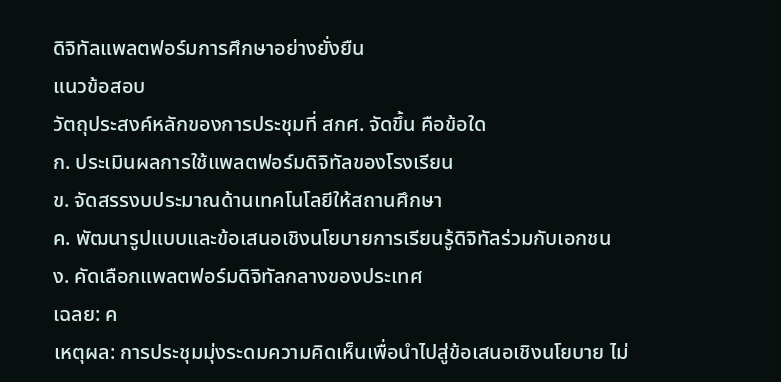ดิจิทัลแพลตฟอร์มการศึกษาอย่างยั่งยืน
แนวข้อสอบ
วัตถุประสงค์หลักของการประชุมที่ สกศ. จัดขึ้น คือข้อใด
ก. ประเมินผลการใช้แพลตฟอร์มดิจิทัลของโรงเรียน
ข. จัดสรรงบประมาณด้านเทคโนโลยีให้สถานศึกษา
ค. พัฒนารูปแบบและข้อเสนอเชิงนโยบายการเรียนรู้ดิจิทัลร่วมกับเอกชน
ง. คัดเลือกแพลตฟอร์มดิจิทัลกลางของประเทศ
เฉลย: ค
เหตุผล: การประชุมมุ่งระดมความคิดเห็นเพื่อนำไปสู่ข้อเสนอเชิงนโยบาย ไม่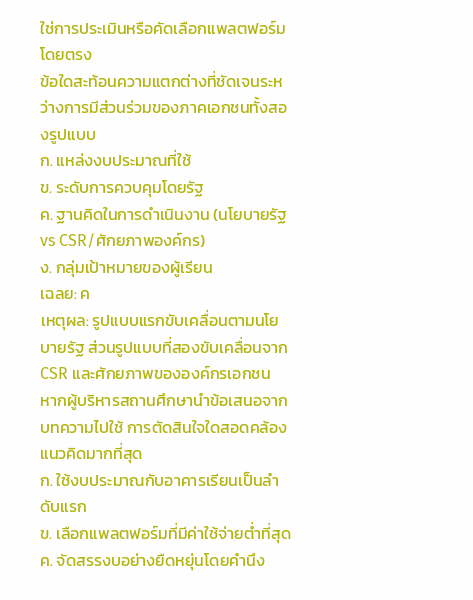ใช่การประเมินหรือคัดเลือกแพลตฟอร์มโดยตรง
ข้อใดสะท้อนความแตกต่างที่ชัดเจนระหว่างการมีส่วนร่วมของภาคเอกชนทั้งสองรูปแบบ
ก. แหล่งงบประมาณที่ใช้
ข. ระดับการควบคุมโดยรัฐ
ค. ฐานคิดในการดำเนินงาน (นโยบายรัฐ vs CSR/ศักยภาพองค์กร)
ง. กลุ่มเป้าหมายของผู้เรียน
เฉลย: ค
เหตุผล: รูปแบบแรกขับเคลื่อนตามนโยบายรัฐ ส่วนรูปแบบที่สองขับเคลื่อนจาก CSR และศักยภาพขององค์กรเอกชน
หากผู้บริหารสถานศึกษานำข้อเสนอจากบทความไปใช้ การตัดสินใจใดสอดคล้องแนวคิดมากที่สุด
ก. ใช้งบประมาณกับอาคารเรียนเป็นลำดับแรก
ข. เลือกแพลตฟอร์มที่มีค่าใช้จ่ายต่ำที่สุด
ค. จัดสรรงบอย่างยืดหยุ่นโดยคำนึง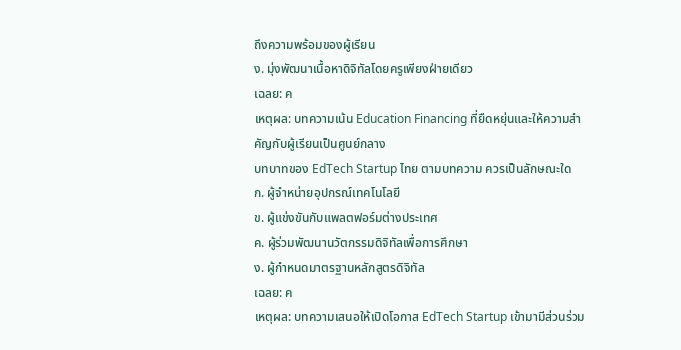ถึงความพร้อมของผู้เรียน
ง. มุ่งพัฒนาเนื้อหาดิจิทัลโดยครูเพียงฝ่ายเดียว
เฉลย: ค
เหตุผล: บทความเน้น Education Financing ที่ยืดหยุ่นและให้ความสำคัญกับผู้เรียนเป็นศูนย์กลาง
บทบาทของ EdTech Startup ไทย ตามบทความ ควรเป็นลักษณะใด
ก. ผู้จำหน่ายอุปกรณ์เทคโนโลยี
ข. ผู้แข่งขันกับแพลตฟอร์มต่างประเทศ
ค. ผู้ร่วมพัฒนานวัตกรรมดิจิทัลเพื่อการศึกษา
ง. ผู้กำหนดมาตรฐานหลักสูตรดิจิทัล
เฉลย: ค
เหตุผล: บทความเสนอให้เปิดโอกาส EdTech Startup เข้ามามีส่วนร่วม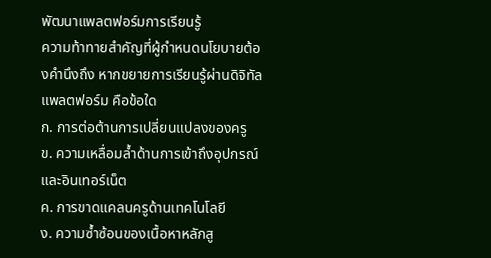พัฒนาแพลตฟอร์มการเรียนรู้
ความท้าทายสำคัญที่ผู้กำหนดนโยบายต้องคำนึงถึง หากขยายการเรียนรู้ผ่านดิจิทัลแพลตฟอร์ม คือข้อใด
ก. การต่อต้านการเปลี่ยนแปลงของครู
ข. ความเหลื่อมล้ำด้านการเข้าถึงอุปกรณ์และอินเทอร์เน็ต
ค. การขาดแคลนครูด้านเทคโนโลยี
ง. ความซ้ำซ้อนของเนื้อหาหลักสู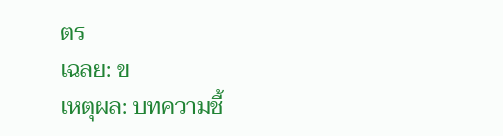ตร
เฉลย: ข
เหตุผล: บทความชี้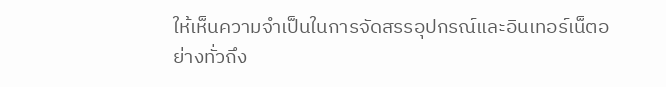ให้เห็นความจำเป็นในการจัดสรรอุปกรณ์และอินเทอร์เน็ตอย่างทั่วถึง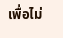เพื่อไม่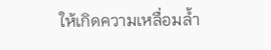ให้เกิดความเหลื่อมล้ำ